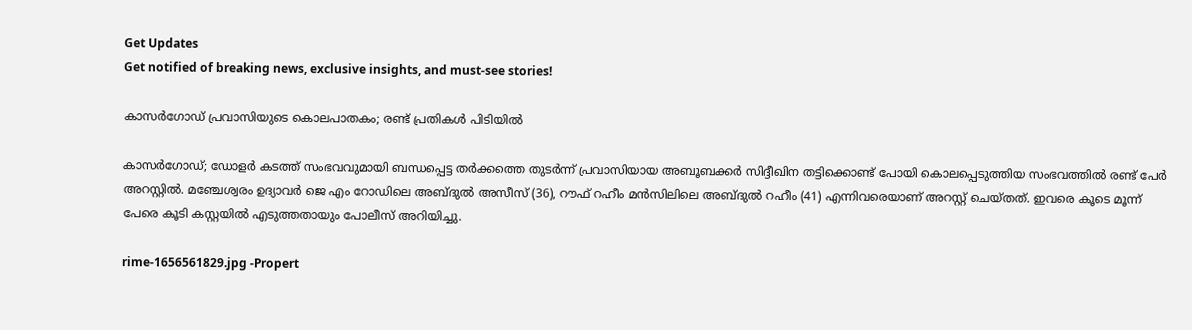Get Updates
Get notified of breaking news, exclusive insights, and must-see stories!

കാസർഗോഡ് പ്രവാസിയുടെ കൊലപാതകം; രണ്ട് പ്രതികൾ പിടിയിൽ

കാസർഗോഡ്; ഡോളർ കടത്ത് സംഭവവുമായി ബന്ധപ്പെട്ട തർക്കത്തെ തുടർന്ന് പ്രവാസിയായ അബൂബക്കര്‍ സിദ്ദീഖിന തട്ടിക്കൊണ്ട് പോയി കൊലപ്പെടുത്തിയ സംഭവത്തിൽ രണ്ട് പേർ അറസ്റ്റിൽ. മഞ്ചേശ്വരം ഉദ്യാവർ ജെ എം റോഡിലെ അബ്ദുൽ അസീസ് (36), റൗഫ് റഹീം മൻസിലിലെ അബ്ദുൽ റഹീം (41) എന്നിവരെയാണ് അറസ്റ്റ് ചെയ്തത്. ഇവരെ കൂടെ മൂന്ന് പേരെ കൂടി കസ്റ്റയിൽ എടുത്തതായും പോലീസ് അറിയിച്ചു.

rime-1656561829.jpg -Propert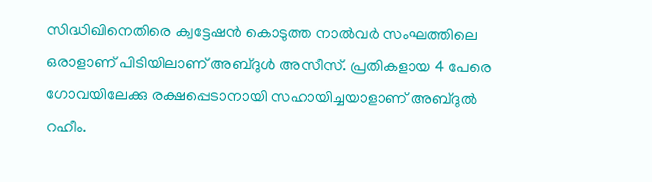സിദ്ധിഖിനെതിരെ ക്വട്ടേഷൻ കൊടുത്ത നാൽവർ സംഘത്തിലെ ഒരാളാണ് പിടിയിലാണ് അബ്ദുൾ അസീസ്. പ്രതികളായ 4 പേരെ ഗോവയിലേക്കു രക്ഷപ്പെടാനായി സഹായിച്ചയാളാണ് അബ്ദുൽ റഹീം.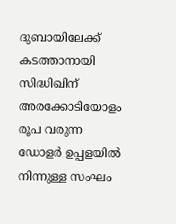ദുബായിലേക്ക് കടത്താനായി സിദ്ധിഖിന് അരക്കോടിയോളം രൂപ വരുന്ന ഡോളർ ഉപ്പളയിൽ നിന്നുള്ള സംഘം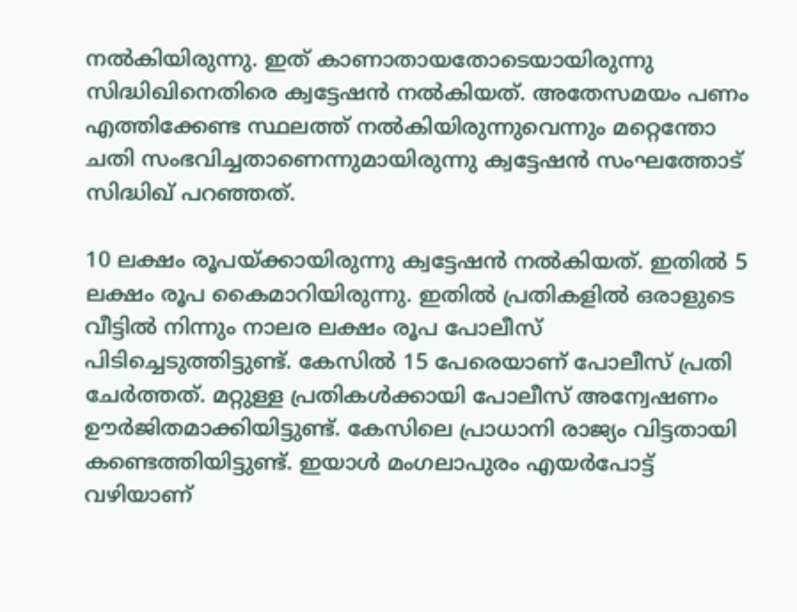നൽകിയിരുന്നു. ഇത് കാണാതായതോടെയായിരുന്നു സിദ്ധിഖിനെതിരെ ക്വട്ടേഷൻ നൽകിയത്. അതേസമയം പണം എത്തിക്കേണ്ട സ്ഥലത്ത് നൽകിയിരുന്നുവെന്നും മറ്റെന്തോ ചതി സംഭവിച്ചതാണെന്നുമായിരുന്നു ക്വട്ടേഷൻ സംഘത്തോട് സിദ്ധിഖ് പറഞ്ഞത്.

10 ലക്ഷം രൂപയ്ക്കായിരുന്നു ക്വട്ടേഷൻ നൽകിയത്. ഇതിൽ 5 ലക്ഷം രൂപ കൈമാറിയിരുന്നു. ഇതിൽ പ്രതികളിൽ ഒരാളുടെ വീട്ടിൽ നിന്നും നാലര ലക്ഷം രൂപ പോലീസ് പിടിച്ചെടുത്തിട്ടുണ്ട്. കേസിൽ 15 പേരെയാണ് പോലീസ് പ്രതി ചേർത്തത്. മറ്റുള്ള പ്രതികൾക്കായി പോലീസ് അന്വേഷണം ഊർജിതമാക്കിയിട്ടുണ്ട്. കേസിലെ പ്രാധാനി രാജ്യം വിട്ടതായി കണ്ടെത്തിയിട്ടുണ്ട്. ഇയാൾ മംഗലാപുരം എയർപോട്ട് വഴിയാണ്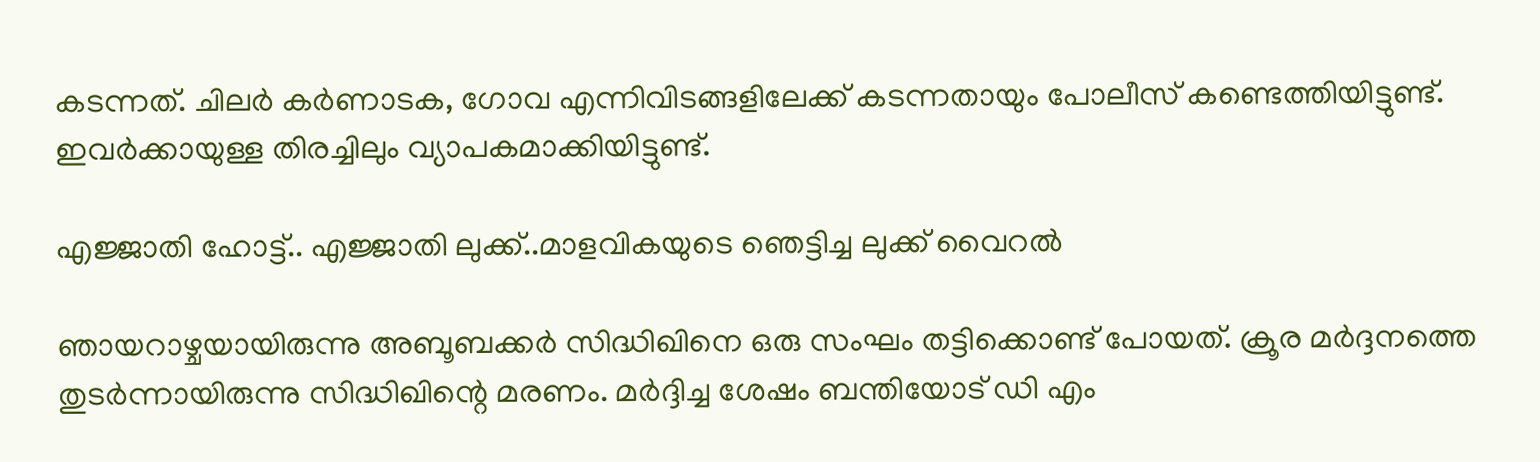കടന്നത്. ചിലർ കർണാടക, ഗോവ എന്നിവിടങ്ങളിലേക്ക് കടന്നതായും പോലീസ് കണ്ടെത്തിയിട്ടുണ്ട്. ഇവർക്കായുള്ള തിരച്ചിലും വ്യാപകമാക്കിയിട്ടുണ്ട്.

എജ്ജാതി ഹോട്ട്.. എജ്ജാതി ലുക്ക്..മാളവികയുടെ ഞെട്ടിച്ച ലുക്ക് വൈറൽ

ഞായറാഴ്ചയായിരുന്നു അബൂബക്കർ സിദ്ധിഖിനെ ഒരു സംഘം തട്ടിക്കൊണ്ട് പോയത്. ക്രൂര മർദ്ദനത്തെ തുടർന്നായിരുന്നു സിദ്ധിഖിന്റെ മരണം. മർദ്ദിച്ച ശേഷം ബന്തിയോട് ഡി എം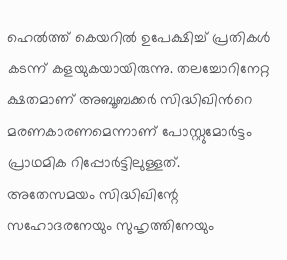ഹെൽത്ത് കെയറിൽ ഉപേക്ഷിച്ച് പ്രതികൾ കടന്ന് കളയുകയായിരുന്നു. തലച്ചോറിനേറ്റ ക്ഷതമാണ് അബൂബക്കര്‍ സിദ്ധിഖിന്‍റെ മരണകാരണമെന്നാണ് പോസ്റ്റുമോർട്ടം പ്രാഥമിക റിപ്പോർട്ടിലുള്ളത്.
അതേസമയം സിദ്ധിഖിന്റേ സഹോദരനേയും സുഹൃത്തിനേയും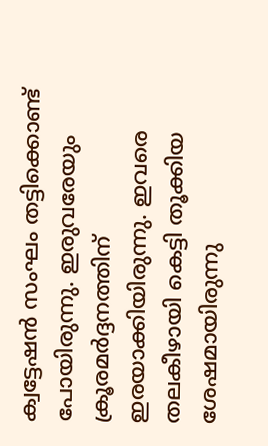ക്വട്ടേഷൻ സംഘം തട്ടിക്കൊണ്ട് പോയിരുന്നു. ഇരുവരേയും ക്രൂരമർദ്ദനത്തിന് ഇരയാക്കിയിരുന്നു. ഇവരെ തലകീഴായി കെട്ടി തൂക്കിയ ശേഷമായിരുന്നു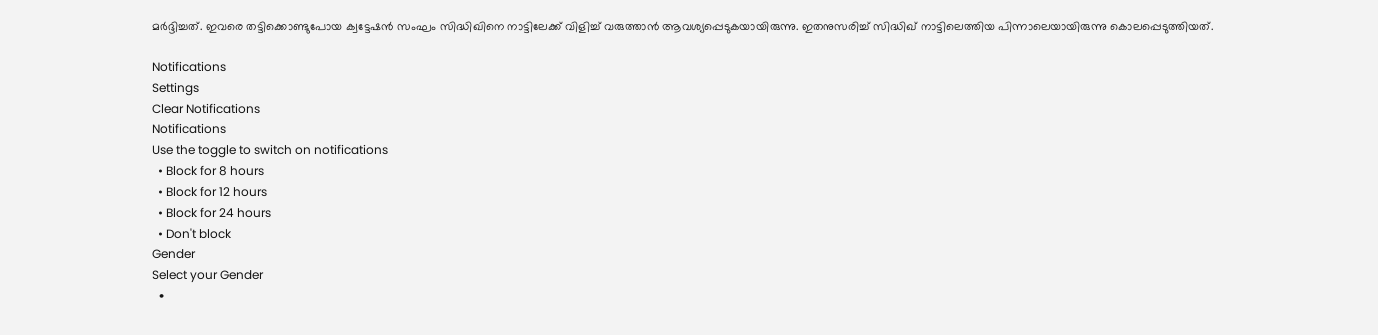മർദ്ദിച്ചത്. ഇവരെ തട്ടിക്കൊണ്ടുപോയ ക്വട്ടേഷൻ സംഘം സിദ്ധിഖിനെ നാട്ടിലേക്ക് വിളിച്ച് വരുത്താൻ ആവശ്യപ്പെടുകയായിരുന്നു. ഇതനുസരിച്ച് സിദ്ധിഖ് നാട്ടിലെത്തിയ പിന്നാലെയായിരുന്നു കൊലപ്പെടുത്തിയത്.

Notifications
Settings
Clear Notifications
Notifications
Use the toggle to switch on notifications
  • Block for 8 hours
  • Block for 12 hours
  • Block for 24 hours
  • Don't block
Gender
Select your Gender
  •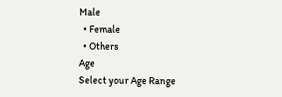Male
  • Female
  • Others
Age
Select your Age Range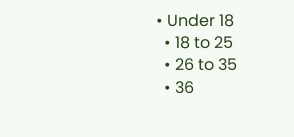• Under 18
  • 18 to 25
  • 26 to 35
  • 36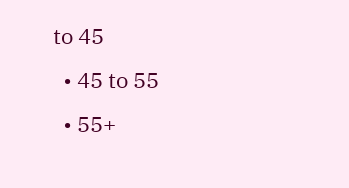to 45
  • 45 to 55
  • 55+